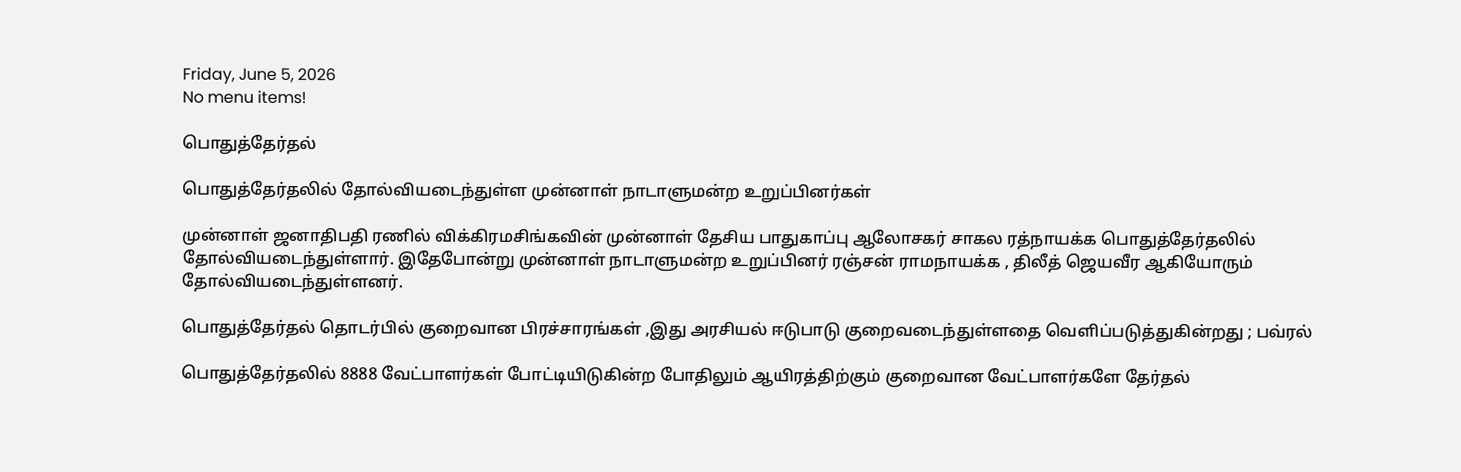Friday, June 5, 2026
No menu items!

பொதுத்தேர்தல்

பொதுத்தேர்தலில் தோல்வியடைந்துள்ள முன்னாள் நாடாளுமன்ற உறுப்பினர்கள்

முன்னாள் ஜனாதிபதி ரணில் விக்கிரமசிங்கவின் முன்னாள் தேசிய பாதுகாப்பு ஆலோசகர் சாகல ரத்நாயக்க பொதுத்தேர்தலில் தோல்வியடைந்துள்ளார். இதேபோன்று முன்னாள் நாடாளுமன்ற உறுப்பினர் ரஞ்சன் ராமநாயக்க , திலீத் ஜெயவீர ஆகியோரும் தோல்வியடைந்துள்ளனர்.

பொதுத்தேர்தல் தொடர்பில் குறைவான பிரச்சாரங்கள் ,இது அரசியல் ஈடுபாடு குறைவடைந்துள்ளதை வெளிப்படுத்துகின்றது ; பவ்ரல்

பொதுத்தேர்தலில் 8888 வேட்பாளர்கள் போட்டியிடுகின்ற போதிலும் ஆயிரத்திற்கும் குறைவான வேட்பாளர்களே தேர்தல்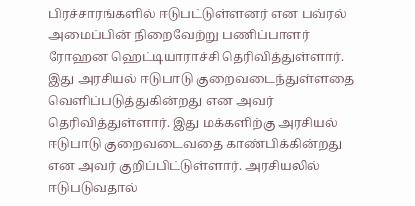பிரச்சாரங்களில் ஈடுபட்டுள்ளனர் என பவ்ரல் அமைப்பின் நிறைவேற்று பணிப்பாளர் ரோஹன ஹெட்டியாராச்சி தெரிவித்துள்ளார். இது அரசியல் ஈடுபாடு குறைவடைந்துள்ளதை வெளிப்படுத்துகின்றது என அவர் தெரிவித்துள்ளார். இது மக்களிற்கு அரசியல் ஈடுபாடு குறைவடைவதை காண்பிக்கின்றது என அவர் குறிப்பிட்டுள்ளார். அரசியலில் ஈடுபடுவதால்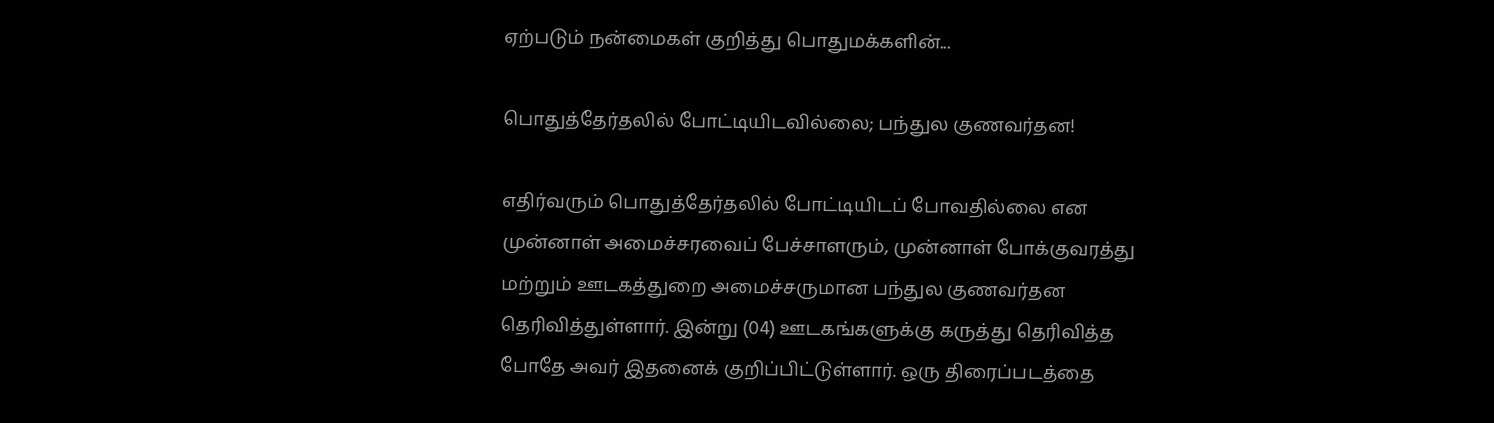ஏற்படும் நன்மைகள் குறித்து பொதுமக்களின்...

பொதுத்தேர்தலில் போட்டியிடவில்லை; பந்துல குணவர்தன!

எதிர்வரும் பொதுத்தேர்தலில் போட்டியிடப் போவதில்லை என முன்னாள் அமைச்சரவைப் பேச்சாளரும், முன்னாள் போக்குவரத்து மற்றும் ஊடகத்துறை அமைச்சருமான பந்துல குணவர்தன தெரிவித்துள்ளார். இன்று (04) ஊடகங்களுக்கு கருத்து தெரிவித்த போதே அவர் இதனைக் குறிப்பிட்டுள்ளார். ஒரு திரைப்படத்தை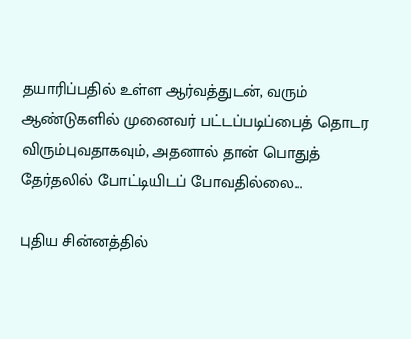தயாரிப்பதில் உள்ள ஆர்வத்துடன், வரும் ஆண்டுகளில் முனைவர் பட்டப்படிப்பைத் தொடர விரும்புவதாகவும், அதனால் தான் பொதுத் தேர்தலில் போட்டியிடப் போவதில்லை...

புதிய சின்னத்தில்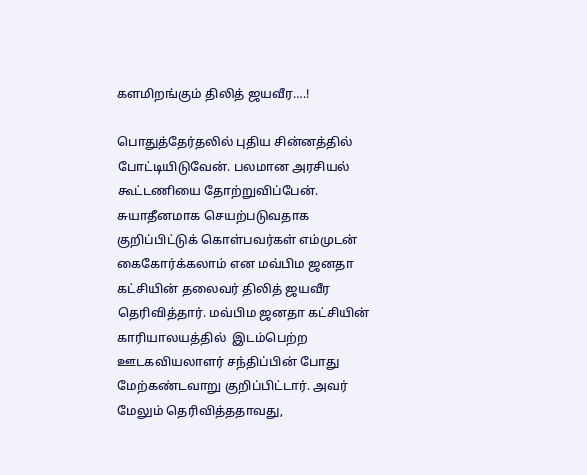களமிறங்கும் திலித் ஜயவீர….!

பொதுத்தேர்தலில் புதிய சின்னத்தில் போட்டியிடுவேன். பலமான அரசியல் கூட்டணியை தோற்றுவிப்பேன். சுயாதீனமாக செயற்படுவதாக குறிப்பிட்டுக் கொள்பவர்கள் எம்முடன் கைகோர்க்கலாம் என மவ்பிம ஜனதா கட்சியின் தலைவர் திலித் ஜயவீர தெரிவித்தார். மவ்பிம ஜனதா கட்சியின் காரியாலயத்தில்  இடம்பெற்ற ஊடகவியலாளர் சந்திப்பின் போது மேற்கண்டவாறு குறிப்பிட்டார். அவர் மேலும் தெரிவித்ததாவது,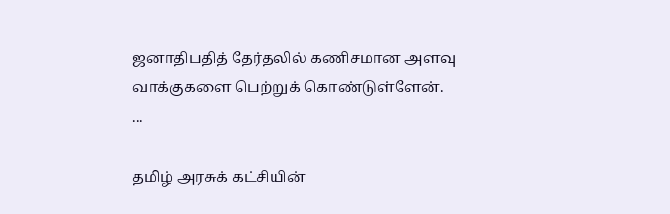ஜனாதிபதித் தேர்தலில் கணிசமான அளவு வாக்குகளை பெற்றுக் கொண்டுள்ளேன். ...

தமிழ் அரசுக் கட்சியின்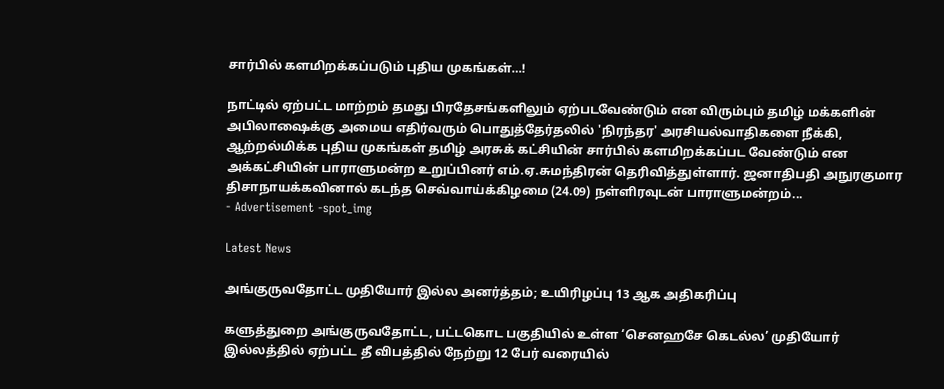சார்பில் களமிறக்கப்படும் புதிய முகங்கள்…!

நாட்டில் ஏற்பட்ட மாற்றம் தமது பிரதேசங்களிலும் ஏற்படவேண்டும் என விரும்பும் தமிழ் மக்களின் அபிலாஷைக்கு அமைய எதிர்வரும் பொதுத்தேர்தலில் 'நிரந்தர' அரசியல்வாதிகளை நீக்கி, ஆற்றல்மிக்க புதிய முகங்கள் தமிழ் அரசுக் கட்சியின் சார்பில் களமிறக்கப்பட வேண்டும் என அக்கட்சியின் பாராளுமன்ற உறுப்பினர் எம்.ஏ.சுமந்திரன் தெரிவித்துள்ளார். ஜனாதிபதி அநுரகுமார திசாநாயக்கவினால் கடந்த செவ்வாய்க்கிழமை (24.09) நள்ளிரவுடன் பாராளுமன்றம்...
- Advertisement -spot_img

Latest News

அங்குருவதோட்ட முதியோர் இல்ல அனர்த்தம்; உயிரிழப்பு 13 ஆக அதிகரிப்பு

களுத்துறை அங்குருவதோட்ட, பட்டகொட பகுதியில் உள்ள ‘செனஹசே கெடல்ல’ முதியோர் இல்லத்தில் ஏற்பட்ட தீ விபத்தில் நேற்று 12 பேர் வரையில்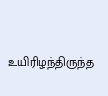உயிரிழந்திருந்த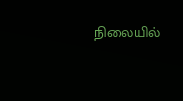நிலையில்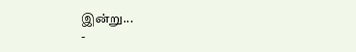இன்று...
-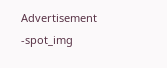Advertisement -spot_img